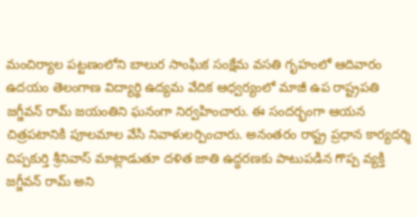మంచిర్యాల పట్టణంలోని బాలుర సాంఘిక సంక్షేమ వసతి గృహంలో ఆదివారం ఉదయం తెలంగాణ విద్యార్థి ఉద్యమ వేదిక ఆధ్వర్యంలో మాజీ ఉప రాష్ట్రపతి జగ్జీవన్ రామ్ జయంతిని ఘనంగా నిర్వహించారు. ఈ సందర్భంగా ఆయన చిత్రపటానికి పూలమాల వేసి నివాళులర్పించారు. అనంతరం రాష్ట్ర ప్రధాన కార్యదర్శి చిప్పకుర్తి శ్రీనివాస్ మాట్లాడుతూ దళిత జాతి ఉద్ధరణకు పాటుపడిన గొప్ప వ్యక్తి జగ్జీవన్ రామ్ అని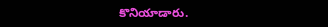కొనియాడారు.